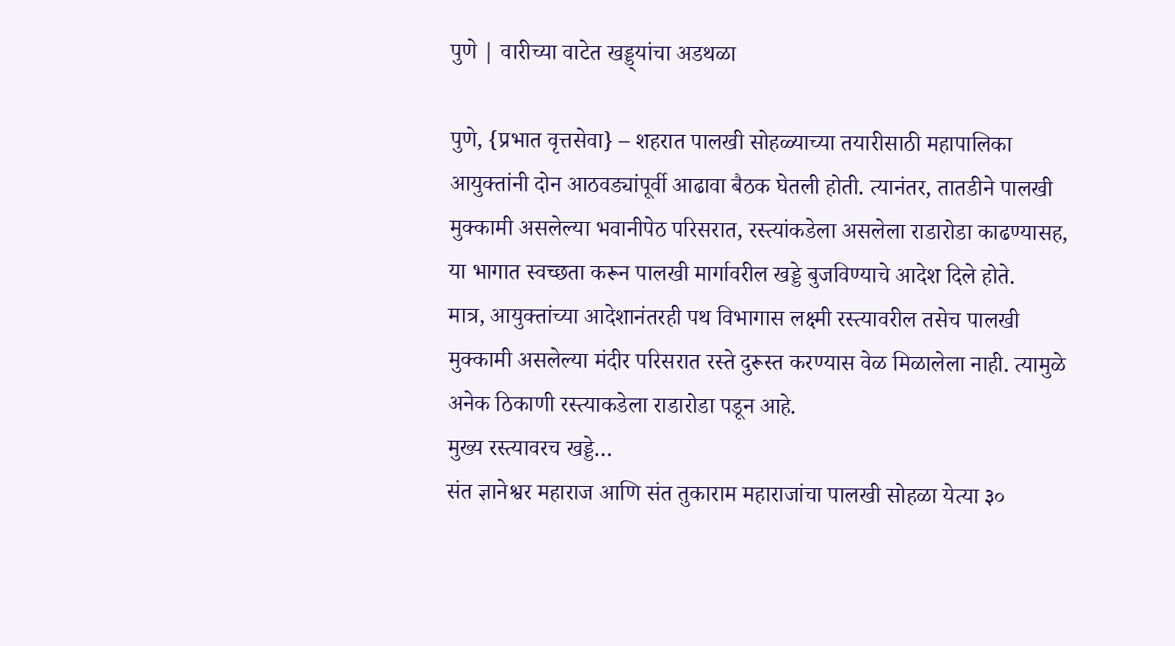पुणे | वारीच्या वाटेत खड्ड्यांचा अडथळा

पुणे, {प्रभात वृत्तसेवा} – शहरात पालखी सोहळ्याच्या तयारीसाठी महापालिका आयुक्तांनी दोन आठवड्यांपूर्वी आढावा बैठक घेतली होती. त्यानंतर, तातडीने पालखी मुक्कामी असलेल्या भवानीपेठ परिसरात, रस्त्यांकडेला असलेला राडारोडा काढण्यासह, या भागात स्वच्छता करून पालखी मार्गावरील खड्डे बुजविण्याचे आदेश दिले होते.
मात्र, आयुक्तांच्या आदेशानंतरही पथ विभागास लक्ष्मी रस्त्यावरील तसेच पालखी मुक्कामी असलेल्या मंदीर परिसरात रस्ते दुरूस्त करण्यास वेळ मिळालेला नाही. त्यामुळे अनेक ठिकाणी रस्त्याकडेला राडारोडा पडून आहे.
मुख्य रस्त्यावरच खड्डे…
संत ज्ञानेश्वर महाराज आणि संत तुकाराम महाराजांचा पालखी सोहळा येत्या ३०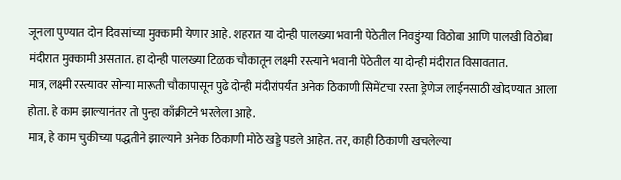जूनला पुण्यात दोन दिवसांच्या मुक्कामी येणार आहे. शहरात या दोन्ही पालख्या भवानी पेठेतील निवडुंग्या विठोबा आणि पालखी विठोबा मंदीरात मुक्कामी असतात. हा दोन्ही पालख्या टिळक चौकातून लक्ष्मी रस्त्याने भवानी पेठेतील या दोन्ही मंदीरात विसावतात.
मात्र, लक्ष्मी रस्त्यावर सोन्या मारूती चौकापासून पुढे दोन्ही मंदीरांपर्यंत अनेक ठिकाणी सिमेंटचा रस्ता ड्रेणेज लाईनसाठी खोदण्यात आला होता. हे काम झाल्यानंतर तो पुन्हा काँक्रीटने भरलेला आहे.
मात्र, हे काम चुकीच्या पद्धतीने झाल्याने अनेक ठिकाणी मोठे खड्डे पडले आहेत. तर, काही ठिकाणी खचलेल्या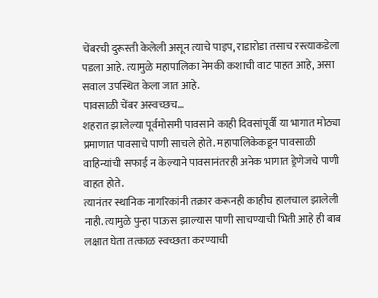चेंबरची दुरूस्ती केलेली असून त्याचे पाइप, राडारोडा तसाच रस्त्याकडेला पडला आहे. त्यामुळे महापालिका नेमकी कशाची वाट पाहत आहे, असा सवाल उपस्थित केला जात आहे.
पावसाळी चेंबर अस्वच्छच…
शहरात झालेल्या पूर्वमोसमी पावसाने काही दिवसांपूर्वी या भागात मोठ्या प्रमाणात पावसाचे पाणी साचले होते. महापालिकेकडून पावसाळी वाहिन्यांची सफाई न केल्याने पावसानंतरही अनेक भागात ड्रेणेजचे पाणी वाहत होते.
त्यानंतर स्थानिक नागरिकांनी तक्रार करूनही काहीच हालचाल झालेली नाही. त्यामुळे पुन्हा पाऊस झाल्यास पाणी साचण्याची भिती आहे ही बाब लक्षात घेता तत्काळ स्वच्छता करण्याची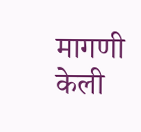मागणी केली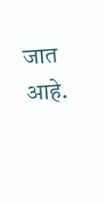जात आहे.